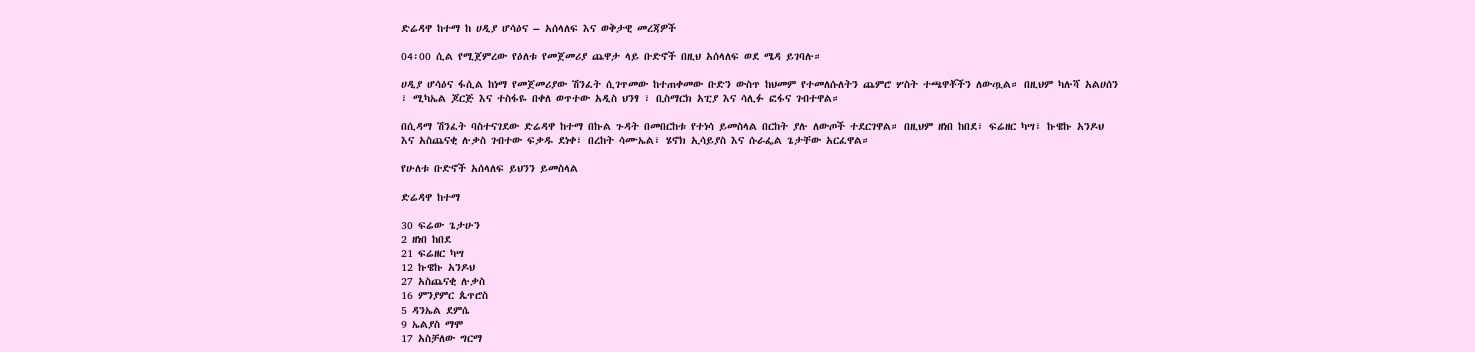ድሬዳዋ ከተማ ከ ሀዲያ ሆሳዕና – አሰላለፍ እና ወቅታዊ መረጃዎች

04፡00 ሲል የሚጀምረው የዕለቱ የመጀመሪያ ጨዋታ ላይ ቡድኖች በዚህ አሰላለፍ ወደ ሜዳ ይገባሉ።

ሀዲያ ሆሳዕና ፋሲል ከነማ የመጀመሪያው ሽንፈት ሲገጥመው ከተጠቀመው ቡድን ውስጥ ከህመም የተመለሱለትን ጨምሮ ሦስት ተጫዋቾችን ለውጧል። በዚህም ካሉሻ አልሀሰን ፣ ሚካኤል ጆርጅ እና ተስፋዬ በቀለ ወጥተው አዲስ ህንፃ ፣ ቢስማርክ አፒያ እና ሳሊፉ ፎፋና ገብተዋል።

በሲዳማ ሽንፈት ባስተናገደው ድሬዳዋ ከተማ በኩል ጉዳት በመበርከቱ የተነሳ ይመስላል በርከት ያሉ ለውጦች ተደርገዋል። በዚህም ዘነበ ከበደ፣ ፍሬዘር ካሣ፣ ኩዌኩ አንዶህ እና አስጨናቂ ሉቃስ ገብተው ፍቃዱ ደነቀ፣ በረከት ሳሙኤል፣ ሄኖክ ኢሳይያስ እና ሱራፌል ጌታቸው አርፈዋል።

የሁለቱ ቡድኖች አሰላለፍ ይህንን ይመስላል

ድሬዳዋ ከተማ

30 ፍሬው ጌታሁን
2 ዘነበ ከበደ
21 ፍሬዘር ካሣ
12 ኩዌኩ አንዶህ
27 አስጨናቂ ሉቃስ
16 ምንያምር ጴጥሮስ
5 ዳንኤል ደምሴ
9 ኤልያስ ማሞ
17 አስቻለው ግርማ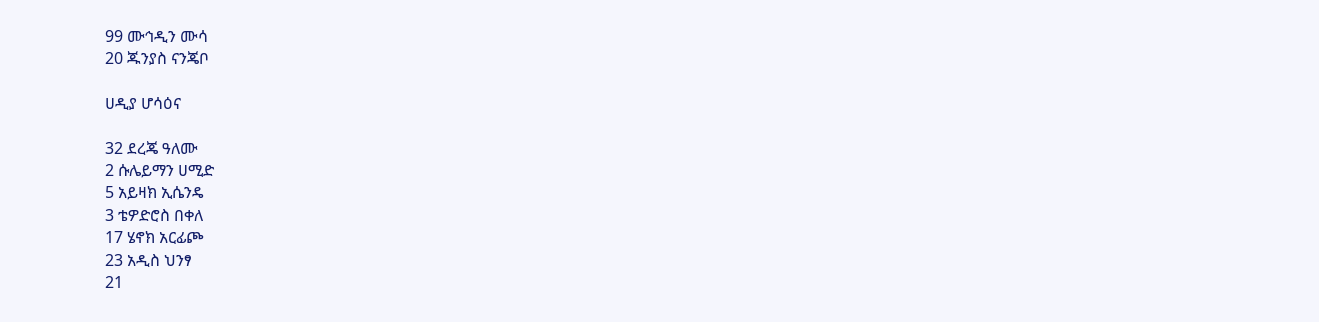99 ሙኅዲን ሙሳ
20 ጁንያስ ናንጄቦ

ሀዲያ ሆሳዕና

32 ደረጄ ዓለሙ
2 ሱሌይማን ሀሚድ
5 አይዛክ ኢሴንዴ
3 ቴዎድሮስ በቀለ
17 ሄኖክ አርፊጮ
23 አዲስ ህንፃ
21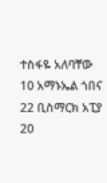ተስፋዬ አለባቸው
10 አማኑኤል ጎበና
22 ቢስማርክ አፒያ
20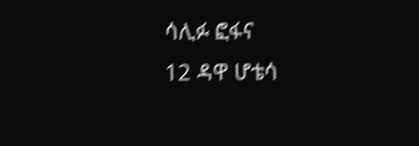ሳሊፉ ፎፋና
12 ዳዋ ሆቴሳ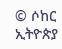© ሶከር ኢትዮጵያ